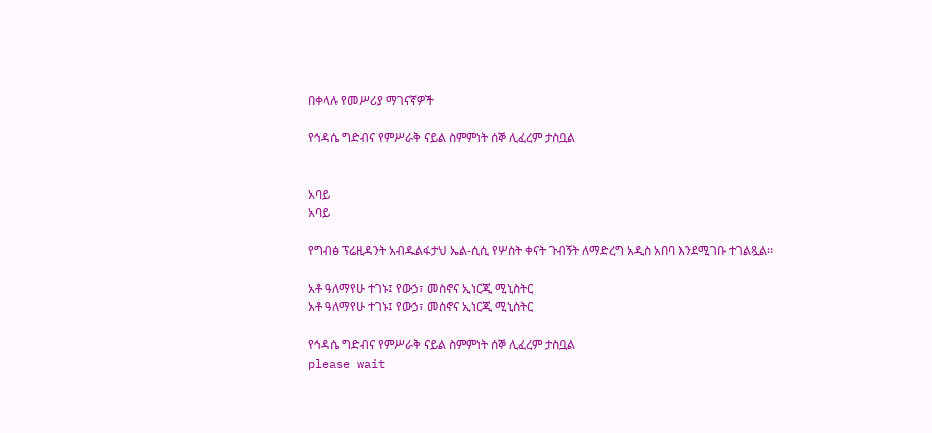በቀላሉ የመሥሪያ ማገናኛዎች

የኅዳሴ ግድብና የምሥራቅ ናይል ስምምነት ሰኞ ሊፈረም ታስቧል


አባይ
አባይ

የግብፅ ፕሬዚዳንት አብዱልፋታህ ኤል-ሲሲ የሦስት ቀናት ጉብኝት ለማድረግ አዲስ አበባ እንደሚገቡ ተገልጿል፡፡

አቶ ዓለማየሁ ተገኑ፤ የውኃ፣ መስኖና ኢነርጂ ሚኒስትር
አቶ ዓለማየሁ ተገኑ፤ የውኃ፣ መስኖና ኢነርጂ ሚኒስትር

የኅዳሴ ግድብና የምሥራቅ ናይል ስምምነት ሰኞ ሊፈረም ታስቧል
please wait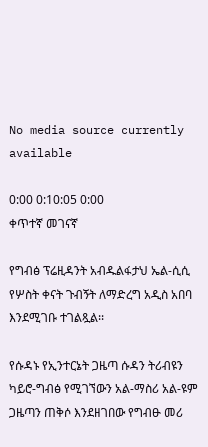No media source currently available

0:00 0:10:05 0:00
ቀጥተኛ መገናኛ

የግብፅ ፕሬዚዳንት አብዱልፋታህ ኤል-ሲሲ የሦስት ቀናት ጉብኝት ለማድረግ አዲስ አበባ እንደሚገቡ ተገልጿል፡፡

የሱዳኑ የኢንተርኔት ጋዜጣ ሱዳን ትሪብዩን ካይሮ-ግብፅ የሚገኘውን አል-ማስሪ አል-ዩም ጋዜጣን ጠቅሶ እንደዘገበው የግብፁ መሪ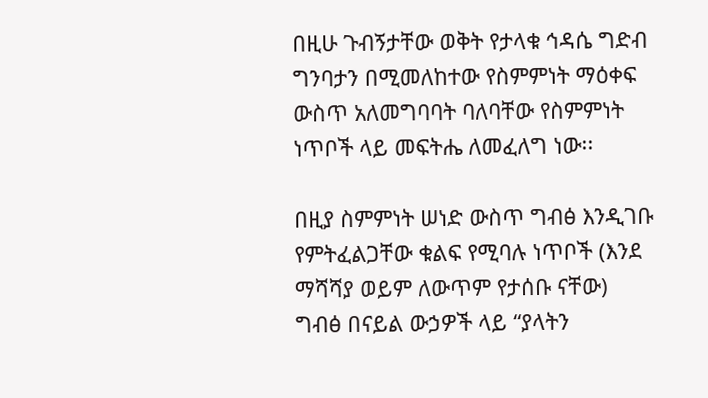በዚሁ ጉብኝታቸው ወቅት የታላቁ ኅዳሴ ግድብ ግንባታን በሚመለከተው የስምምነት ማዕቀፍ ውስጥ አለመግባባት ባለባቸው የስምምነት ነጥቦች ላይ መፍትሔ ለመፈለግ ነው፡፡

በዚያ ስምምነት ሠነድ ውስጥ ግብፅ እንዲገቡ የምትፈልጋቸው ቁልፍ የሚባሉ ነጥቦች (እንደ ማሻሻያ ወይም ለውጥም የታሰቡ ናቸው) ግብፅ በናይል ውኃዎች ላይ “ያላትን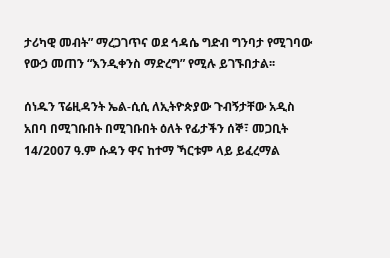ታሪካዊ መብት” ማረጋገጥና ወደ ኅዳሴ ግድብ ግንባታ የሚገባው የውኃ መጠን “እንዲቀንስ ማድረግ” የሚሉ ይገኙበታል፡፡

ሰነዱን ፕሬዚዳንት ኤል-ሲሲ ለኢትዮጵያው ጉብኝታቸው አዲስ አበባ በሚገቡበት በሚገቡበት ዕለት የፊታችን ሰኞ፣ መጋቢት 14/2007 ዓ.ም ሱዳን ዋና ከተማ ኻርቱም ላይ ይፈረማል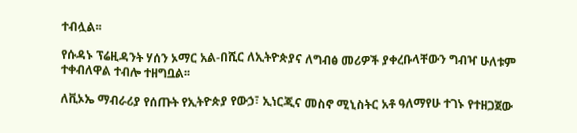ተብሏል፡፡

የሱዳኑ ፕሬዚዳንት ሃሰን ኦማር አል-በሺር ለኢትዮጵያና ለግብፅ መሪዎች ያቀረቡላቸውን ግብዣ ሁለቱም ተቀብለዋል ተብሎ ተዘግቧል፡፡

ለቪኦኤ ማብራሪያ የሰጡት የኢትዮጵያ የውኃ፣ ኢነርጂና መስኖ ሚኒስትር አቶ ዓለማየሁ ተገኑ የተዘጋጀው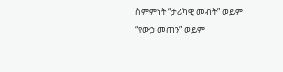ስምምነት “ታሪካዊ መብት” ወይም “የውኃ መጠን” ወይም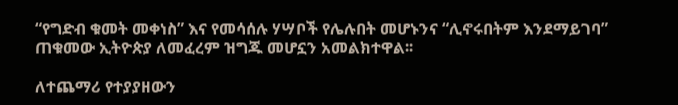“የግድብ ቁመት መቀነስ” እና የመሳሰሉ ሃሣቦች የሌሉበት መሆኑንና “ሊኖሩበትም እንደማይገባ” ጠቁመው ኢትዮጵያ ለመፈረም ዝግጁ መሆኗን አመልክተዋል፡፡

ለተጨማሪ የተያያዘውን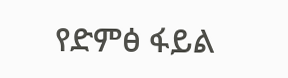የድምፅ ፋይል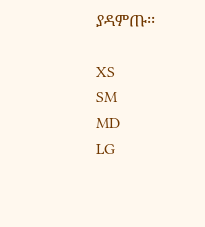ያዳምጡ፡፡

XS
SM
MD
LG